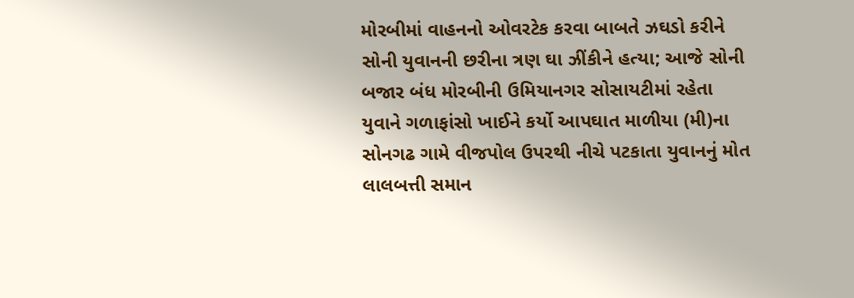મોરબીમાં વાહનનો ઓવરટેક કરવા બાબતે ઝઘડો કરીને સોની યુવાનની છરીના ત્રણ ઘા ઝીંકીને હત્યા; આજે સોની બજાર બંધ મોરબીની ઉમિયાનગર સોસાયટીમાં રહેતા યુવાને ગળાફાંસો ખાઈને કર્યો આપઘાત માળીયા (મી)ના સોનગઢ ગામે વીજપોલ ઉપરથી નીચે પટકાતા યુવાનનું મોત લાલબત્તી સમાન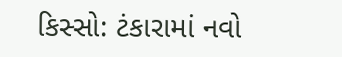કિસ્સો: ટંકારામાં નવો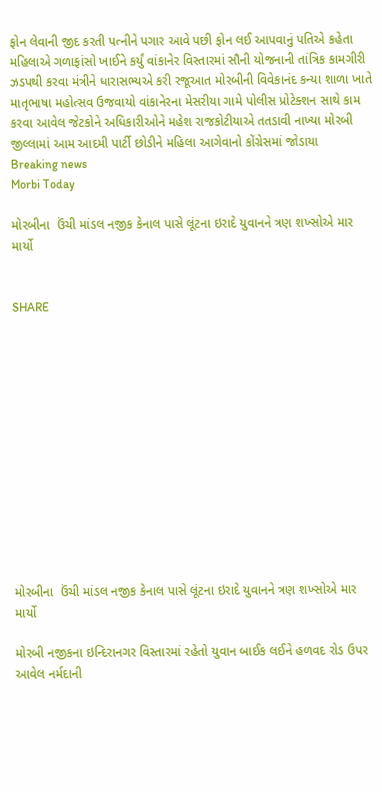ફોન લેવાની જીદ કરતી પત્નીને પગાર આવે પછી ફોન લઈ આપવાનું પતિએ કહેતા મહિલાએ ગળાફાંસો ખાઈને કર્યું વાંકાનેર વિસ્તારમાં સૌની યોજનાની તાંત્રિક કામગીરી ઝડપથી કરવા મંત્રીને ધારાસભ્યએ કરી રજૂઆત મોરબીની વિવેકાનંદ કન્યા શાળા ખાતે માતૃભાષા મહોત્સવ ઉજવાયો વાંકાનેરના મેસરીયા ગામે પોલીસ પ્રોટેક્શન સાથે કામ કરવા આવેલ જેટકોને અધિકારીઓને મહેશ રાજકોટીયાએ તતડાવી નાખ્યા મોરબી જીલ્લામાં આમ આદમી પાર્ટી છોડીને મહિલા આગેવાનો કોંગ્રેસમાં જોડાયા
Breaking news
Morbi Today

મોરબીના  ઉંચી માંડલ નજીક કેનાલ પાસે લૂંટના ઇરાદે યુવાનને ત્રણ શખ્સોએ માર માર્યો


SHARE













મોરબીના  ઉંચી માંડલ નજીક કેનાલ પાસે લૂંટના ઇરાદે યુવાનને ત્રણ શખ્સોએ માર માર્યો

મોરબી નજીકના ઇન્દિરાનગર વિસ્તારમાં રહેતો યુવાન બાઈક લઈને હળવદ રોડ ઉપર આવેલ નર્મદાની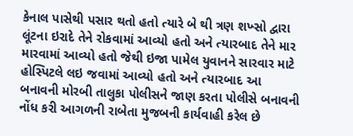કેનાલ પાસેથી પસાર થતો હતો ત્યારે બે થી ત્રણ શખ્સો દ્વારા લૂંટના ઇરાદે તેને રોકવામાં આવ્યો હતો અને ત્યારબાદ તેને માર મારવામાં આવ્યો હતો જેથી ઇજા પામેલ યુવાનને સારવાર માટે હોસ્પિટલે લઇ જવામાં આવ્યો હતો અને ત્યારબાદ આ બનાવની મોરબી તાલુકા પોલીસને જાણ કરતા પોલીસે બનાવની નોંધ કરી આગળની રાબેતા મુજબની કાર્યવાહી કરેલ છે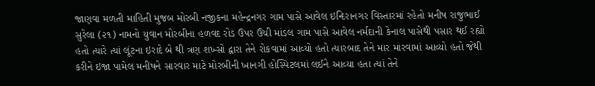જાણવા મળતી માહિતી મુજબ મોરબી નજીકના મહેન્દ્રનગર ગામ પાસે આવેલ ઇન્દિરાનગર વિસ્તારમાં રહેતો મનીષ રાજુભાઈ સુરેલા (૨૧) નામનો યુવાન મોરબીના હળવદ રોડ ઉપર ઉંચી માંડલ ગામ પાસે આવેલ નર્મદાની કેનાલ પાસેથી પસાર થઈ રહ્યો હતો ત્યારે ત્યાં લૂંટના ઇરાદે બે થી ત્રણ શખ્સો દ્વારા તેને રોકવામાં આવ્યો હતો ત્યારબાદ તેને માર મારવામાં આવ્યો હતો જેથી કરીને ઇજા પામેલ મનીષને સારવાર માટે મોરબીની ખાનગી હોસ્પિટલમાં લઈને આવ્યા હતા ત્યાં તેને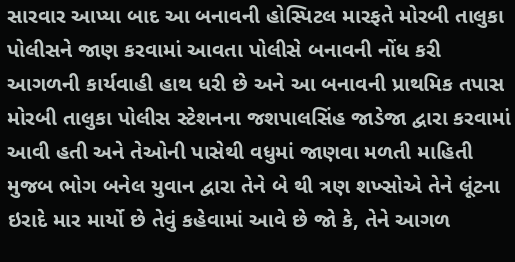સારવાર આપ્યા બાદ આ બનાવની હોસ્પિટલ મારફતે મોરબી તાલુકા પોલીસને જાણ કરવામાં આવતા પોલીસે બનાવની નોંધ કરી આગળની કાર્યવાહી હાથ ધરી છે અને આ બનાવની પ્રાથમિક તપાસ મોરબી તાલુકા પોલીસ સ્ટેશનના જશપાલસિંહ જાડેજા દ્વારા કરવામાં આવી હતી અને તેઓની પાસેથી વધુમાં જાણવા મળતી માહિતી મુજબ ભોગ બનેલ યુવાન દ્વારા તેને બે થી ત્રણ શખ્સોએ તેને લૂંટના ઇરાદે માર માર્યો છે તેવું કહેવામાં આવે છે જો કે, તેને આગળ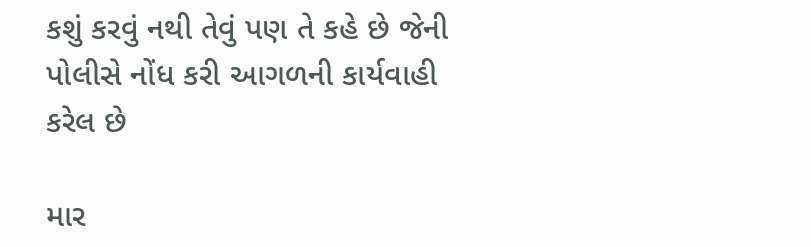કશું કરવું નથી તેવું પણ તે કહે છે જેની પોલીસે નોંધ કરી આગળની કાર્યવાહી કરેલ છે

માર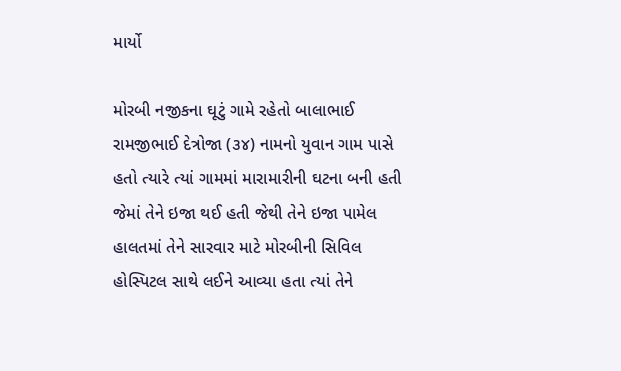માર્યો

મોરબી નજીકના ઘૂટું ગામે રહેતો બાલાભાઈ રામજીભાઈ દેત્રોજા (૩૪) નામનો યુવાન ગામ પાસે હતો ત્યારે ત્યાં ગામમાં મારામારીની ઘટના બની હતી જેમાં તેને ઇજા થઈ હતી જેથી તેને ઇજા પામેલ હાલતમાં તેને સારવાર માટે મોરબીની સિવિલ હોસ્પિટલ સાથે લઈને આવ્યા હતા ત્યાં તેને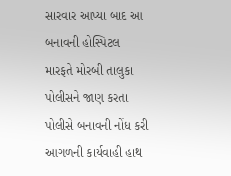સારવાર આપ્યા બાદ આ બનાવની હોસ્પિટલ મારફતે મોરબી તાલુકા પોલીસને જાણ કરતા પોલીસે બનાવની નોંધ કરી આગળની કાર્યવાહી હાથ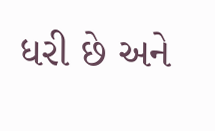ધરી છે અને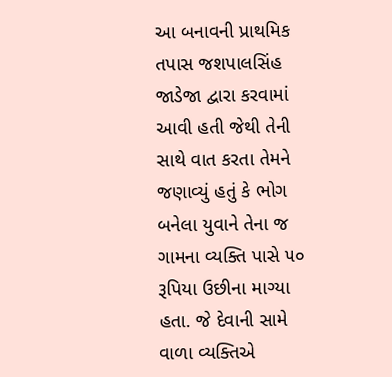આ બનાવની પ્રાથમિક તપાસ જશપાલસિંહ જાડેજા દ્વારા કરવામાં આવી હતી જેથી તેની સાથે વાત કરતા તેમને જણાવ્યું હતું કે ભોગ બનેલા યુવાને તેના જ ગામના વ્યક્તિ પાસે ૫૦ રૂપિયા ઉછીના માગ્યા હતા. જે દેવાની સામે વાળા વ્યક્તિએ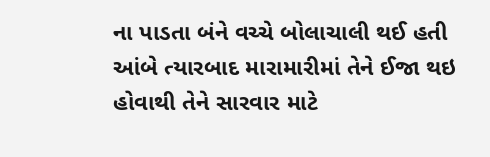ના પાડતા બંને વચ્ચે બોલાચાલી થઈ હતી આંબે ત્યારબાદ મારામારીમાં તેને ઈજા થઇ હોવાથી તેને સારવાર માટે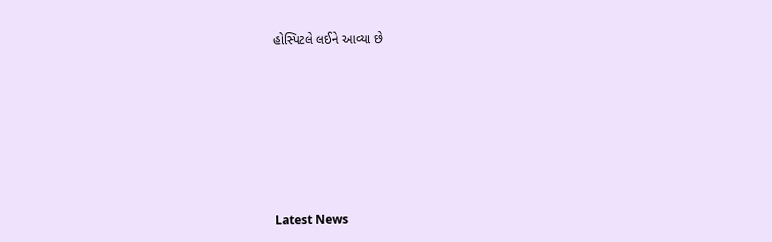હોસ્પિટલે લઈને આવ્યા છે








Latest News